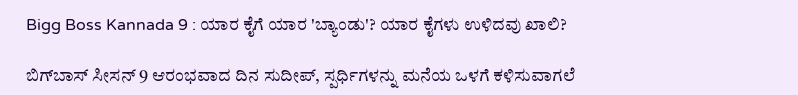Bigg Boss Kannada 9 : ಯಾರ ಕೈಗೆ ಯಾರ 'ಬ್ಯಾಂಡು'? ಯಾರ ಕೈಗಳು ಉಳಿದವು ಖಾಲಿ?

ಬಿಗ್‌ಬಾಸ್ ಸೀಸನ್ 9 ಆರಂಭವಾದ ದಿನ ಸುದೀಪ್, ಸ್ಪರ್ಧಿಗಳನ್ನು ಮನೆಯ ಒಳಗೆ ಕಳಿಸುವಾಗಲೆ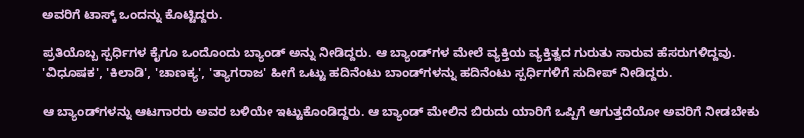ಅವರಿಗೆ ಟಾಸ್ಕ್ ಒಂದನ್ನು ಕೊಟ್ಟಿದ್ದರು.

ಪ್ರತಿಯೊಬ್ಬ ಸ್ಪರ್ಧಿಗಳ ಕೈಗೂ ಒಂದೊಂದು ಬ್ಯಾಂಡ್ ಅನ್ನು ನೀಡಿದ್ದರು. ಆ ಬ್ಯಾಂಡ್‌ಗಳ ಮೇಲೆ ವ್ಯಕ್ತಿಯ ವ್ಯಕ್ತಿತ್ವದ ಗುರುತು ಸಾರುವ ಹೆಸರುಗಳಿದ್ದವು. 'ವಿಧೂಷಕ', 'ಕಿಲಾಡಿ', 'ಚಾಣಕ್ಯ', 'ತ್ಯಾಗರಾಜ' ಹೀಗೆ ಒಟ್ಟು ಹದಿನೆಂಟು ಬಾಂಡ್‌ಗಳನ್ನು ಹದಿನೆಂಟು ಸ್ಪರ್ಧಿಗಳಿಗೆ ಸುದೀಪ್ ನೀಡಿದ್ದರು.

ಆ ಬ್ಯಾಂಡ್‌ಗಳನ್ನು ಆಟಗಾರರು ಅವರ ಬಳಿಯೇ ಇಟ್ಟುಕೊಂಡಿದ್ದರು. ಆ ಬ್ಯಾಂಡ್‌ ಮೇಲಿನ ಬಿರುದು ಯಾರಿಗೆ ಒಪ್ಪಿಗೆ ಆಗುತ್ತದೆಯೋ ಅವರಿಗೆ ನೀಡಬೇಕು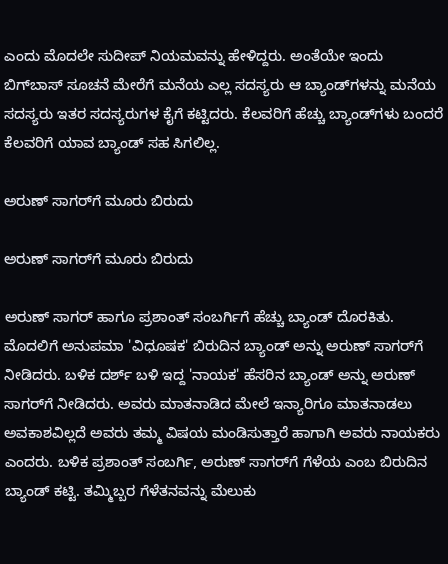ಎಂದು ಮೊದಲೇ ಸುದೀಪ್ ನಿಯಮವನ್ನು ಹೇಳಿದ್ದರು. ಅಂತೆಯೇ ಇಂದು ಬಿಗ್‌ಬಾಸ್ ಸೂಚನೆ ಮೇರೆಗೆ ಮನೆಯ ಎಲ್ಲ ಸದಸ್ಯರು ಆ ಬ್ಯಾಂಡ್‌ಗಳನ್ನು ಮನೆಯ ಸದಸ್ಯರು ಇತರ ಸದಸ್ಯರುಗಳ ಕೈಗೆ ಕಟ್ಟಿದರು. ಕೆಲವರಿಗೆ ಹೆಚ್ಚು ಬ್ಯಾಂಡ್‌ಗಳು ಬಂದರೆ ಕೆಲವರಿಗೆ ಯಾವ ಬ್ಯಾಂಡ್ ಸಹ ಸಿಗಲಿಲ್ಲ.

ಅರುಣ್ ಸಾಗರ್‌ಗೆ ಮೂರು ಬಿರುದು

ಅರುಣ್ ಸಾಗರ್‌ಗೆ ಮೂರು ಬಿರುದು

ಅರುಣ್ ಸಾಗರ್‌ ಹಾಗೂ ಪ್ರಶಾಂತ್ ಸಂಬರ್ಗಿಗೆ ಹೆಚ್ಚು ಬ್ಯಾಂಡ್ ದೊರಕಿತು. ಮೊದಲಿಗೆ ಅನುಪಮಾ 'ವಿಧೂಷಕ' ಬಿರುದಿನ ಬ್ಯಾಂಡ್ ಅನ್ನು ಅರುಣ್ ಸಾಗರ್‌ಗೆ ನೀಡಿದರು. ಬಳಿಕ ದರ್ಶ್ ಬಳಿ ಇದ್ದ 'ನಾಯಕ' ಹೆಸರಿನ ಬ್ಯಾಂಡ್ ಅನ್ನು ಅರುಣ್ ಸಾಗರ್‌ಗೆ ನೀಡಿದರು. ಅವರು ಮಾತನಾಡಿದ ಮೇಲೆ ಇನ್ಯಾರಿಗೂ ಮಾತನಾಡಲು ಅವಕಾಶವಿಲ್ಲದೆ ಅವರು ತಮ್ಮ ವಿಷಯ ಮಂಡಿಸುತ್ತಾರೆ ಹಾಗಾಗಿ ಅವರು ನಾಯಕರು ಎಂದರು. ಬಳಿಕ ಪ್ರಶಾಂತ್ ಸಂಬರ್ಗಿ, ಅರುಣ್ ಸಾಗರ್‌ಗೆ ಗೆಳೆಯ ಎಂಬ ಬಿರುದಿನ ಬ್ಯಾಂಡ್ ಕಟ್ಟಿ. ತಮ್ಮಿಬ್ಬರ ಗೆಳೆತನವನ್ನು ಮೆಲುಕು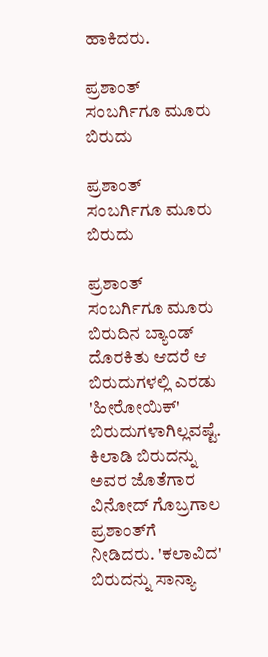ಹಾಕಿದರು.

ಪ್ರಶಾಂತ್ ಸಂಬರ್ಗಿಗೂ ಮೂರು ಬಿರುದು

ಪ್ರಶಾಂತ್ ಸಂಬರ್ಗಿಗೂ ಮೂರು ಬಿರುದು

ಪ್ರಶಾಂತ್ ಸಂಬರ್ಗಿಗೂ ಮೂರು ಬಿರುದಿನ ಬ್ಯಾಂಡ್ ದೊರಕಿತು ಆದರೆ ಆ ಬಿರುದುಗಳಲ್ಲಿ ಎರಡು 'ಹೀರೋಯಿಕ್' ಬಿರುದುಗಳಾಗಿಲ್ಲವಷ್ಟೆ. ಕಿಲಾಡಿ ಬಿರುದನ್ನು ಅವರ ಜೊತೆಗಾರ ವಿನೋದ್ ಗೊಬ್ರಗಾಲ ಪ್ರಶಾಂತ್‌ಗೆ ನೀಡಿದರು. 'ಕಲಾವಿದ' ಬಿರುದನ್ನು ಸಾನ್ಯಾ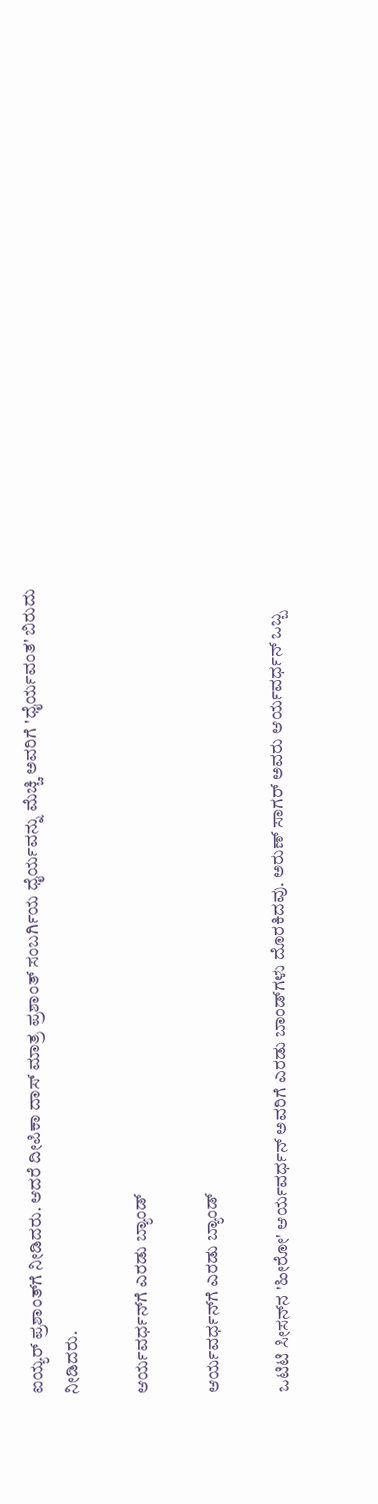ಐಯ್ಯರ್ ಪ್ರಶಾಂತ್‌ಗೆ ನೀಡಿದರು. ಆದರೆ ದೀಪಿಕಾ ದಾಸ್ ಮಾತ್ರ ಪ್ರಶಾಂತ್ ಸಂಬರ್ಗಿಯ ಧೈರ್ಯವನ್ನು ಮೆಚ್ಚಿ ಅವರಿಗೆ 'ಧೈರ್ಯವಂತ' ಬಿರುದು ನೀಡಿದರು.

ಆರ್ಯವರ್ಧನ್‌ಗೆ ಎರಡು ಬ್ಯಾಂಡ್

ಆರ್ಯವರ್ಧನ್‌ಗೆ ಎರಡು ಬ್ಯಾಂಡ್

ಒಟಿಟಿ ಸೀಸನ್‌ನ 'ಹೀರೋ' ಆರ್ಯವರ್ಧನ್ ಅವರಿಗೆ ಎರಡು ಬಾಂಡ್‌ಗಳು ದೊರಕಿದವು. ಅರುಣ್ ಸಾಗರ್ ಅವರು ಆರ್ಯವರ್ಧನ್ ಒಬ್ಬ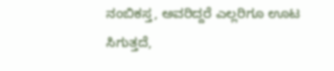ನಂಬಿಕಸ್ತ, ಅವರಿದ್ದರೆ ಎಲ್ಲರಿಗೂ ಊಟ ಸಿಗುತ್ತದೆ,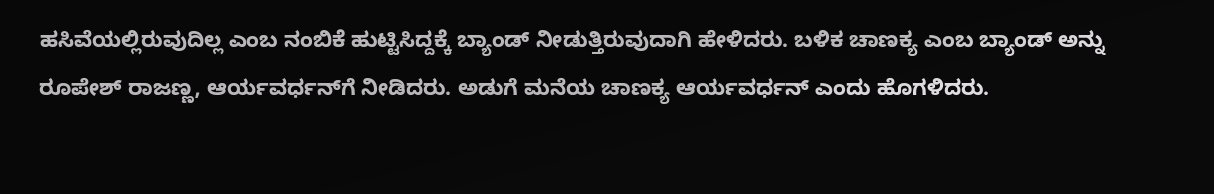ಹಸಿವೆಯಲ್ಲಿರುವುದಿಲ್ಲ ಎಂಬ ನಂಬಿಕೆ ಹುಟ್ಟಿಸಿದ್ದಕ್ಕೆ ಬ್ಯಾಂಡ್ ನೀಡುತ್ತಿರುವುದಾಗಿ ಹೇಳಿದರು. ಬಳಿಕ ಚಾಣಕ್ಯ ಎಂಬ ಬ್ಯಾಂಡ್ ಅನ್ನು ರೂಪೇಶ್ ರಾಜಣ್ಣ, ಆರ್ಯವರ್ಧನ್‌ಗೆ ನೀಡಿದರು. ಅಡುಗೆ ಮನೆಯ ಚಾಣಕ್ಯ ಆರ್ಯವರ್ಧನ್ ಎಂದು ಹೊಗಳಿದರು.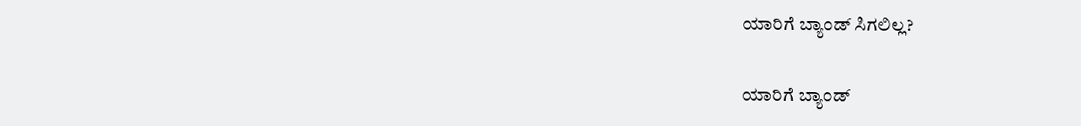ಯಾರಿಗೆ ಬ್ಯಾಂಡ್ ಸಿಗಲಿಲ್ಲ?

ಯಾರಿಗೆ ಬ್ಯಾಂಡ್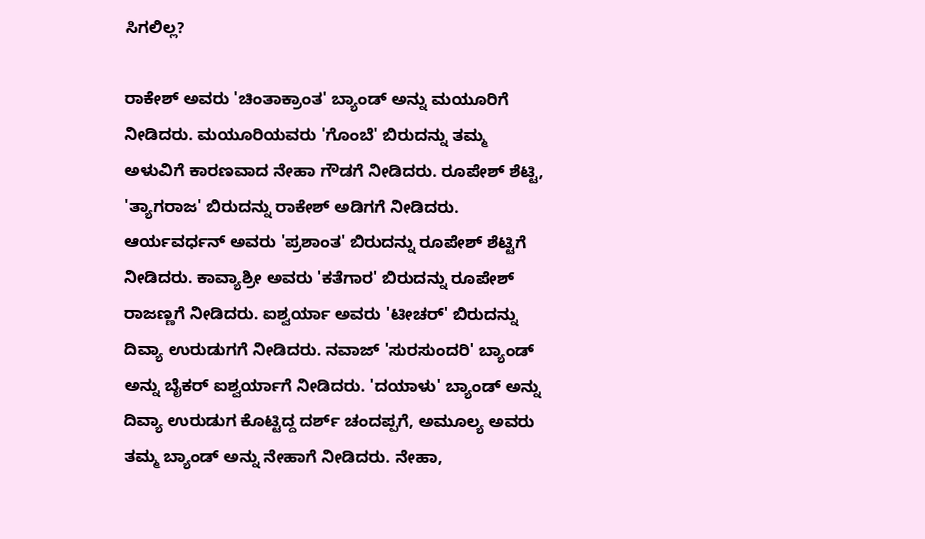ಸಿಗಲಿಲ್ಲ?

ರಾಕೇಶ್ ಅವರು 'ಚಿಂತಾಕ್ರಾಂತ' ಬ್ಯಾಂಡ್ ಅನ್ನು ಮಯೂರಿಗೆ ನೀಡಿದರು. ಮಯೂರಿಯವರು 'ಗೊಂಬೆ' ಬಿರುದನ್ನು ತಮ್ಮ ಅಳುವಿಗೆ ಕಾರಣವಾದ ನೇಹಾ ಗೌಡಗೆ ನೀಡಿದರು. ರೂಪೇಶ್ ಶೆಟ್ಟಿ, 'ತ್ಯಾಗರಾಜ' ಬಿರುದನ್ನು ರಾಕೇಶ್ ಅಡಿಗಗೆ ನೀಡಿದರು. ಆರ್ಯವರ್ಧನ್ ಅವರು 'ಪ್ರಶಾಂತ' ಬಿರುದನ್ನು ರೂಪೇಶ್ ಶೆಟ್ಟಿಗೆ ನೀಡಿದರು. ಕಾವ್ಯಾಶ್ರೀ ಅವರು 'ಕತೆಗಾರ' ಬಿರುದನ್ನು ರೂಪೇಶ್ ರಾಜಣ್ಣಗೆ ನೀಡಿದರು. ಐಶ್ವರ್ಯಾ ಅವರು 'ಟೀಚರ್' ಬಿರುದನ್ನು ದಿವ್ಯಾ ಉರುಡುಗಗೆ ನೀಡಿದರು. ನವಾಜ್ 'ಸುರಸುಂದರಿ' ಬ್ಯಾಂಡ್ ಅನ್ನು ಬೈಕರ್ ಐಶ್ವರ್ಯಾಗೆ ನೀಡಿದರು. 'ದಯಾಳು' ಬ್ಯಾಂಡ್ ಅನ್ನು ದಿವ್ಯಾ ಉರುಡುಗ ಕೊಟ್ಟಿದ್ದ ದರ್ಶ್‌ ಚಂದಪ್ಪಗೆ, ಅಮೂಲ್ಯ ಅವರು ತಮ್ಮ ಬ್ಯಾಂಡ್ ಅನ್ನು ನೇಹಾಗೆ ನೀಡಿದರು. ನೇಹಾ,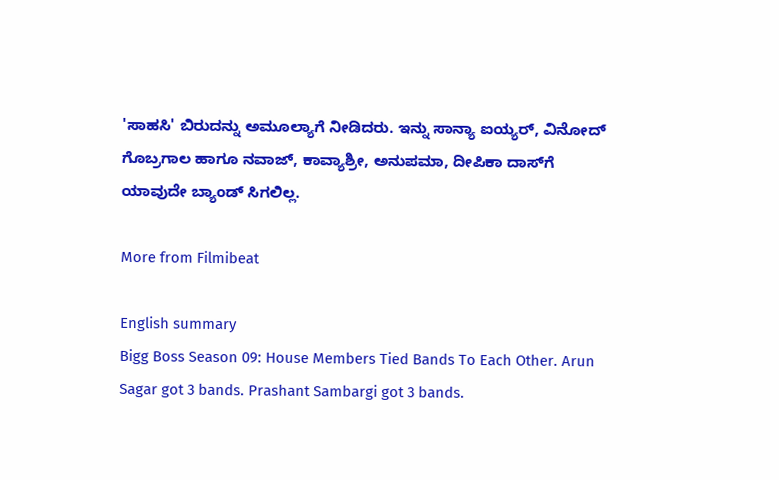'ಸಾಹಸಿ' ಬಿರುದನ್ನು ಅಮೂಲ್ಯಾಗೆ ನೀಡಿದರು. ಇನ್ನು ಸಾನ್ಯಾ ಐಯ್ಯರ್, ವಿನೋದ್ ಗೊಬ್ರಗಾಲ ಹಾಗೂ ನವಾಜ್‌, ಕಾವ್ಯಾಶ್ರೀ, ಅನುಪಮಾ, ದೀಪಿಕಾ ದಾಸ್‌ಗೆ ಯಾವುದೇ ಬ್ಯಾಂಡ್ ಸಿಗಲಿಲ್ಲ.

More from Filmibeat

English summary
Bigg Boss Season 09: House Members Tied Bands To Each Other. Arun Sagar got 3 bands. Prashant Sambargi got 3 bands.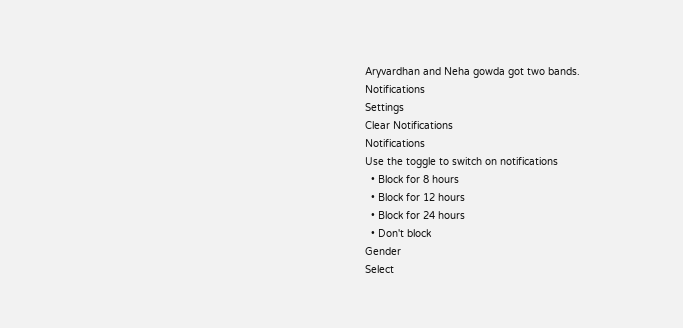Aryvardhan and Neha gowda got two bands.
Notifications
Settings
Clear Notifications
Notifications
Use the toggle to switch on notifications
  • Block for 8 hours
  • Block for 12 hours
  • Block for 24 hours
  • Don't block
Gender
Select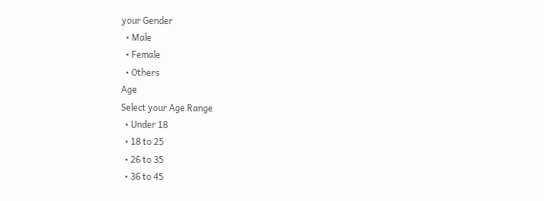your Gender
  • Male
  • Female
  • Others
Age
Select your Age Range
  • Under 18
  • 18 to 25
  • 26 to 35
  • 36 to 45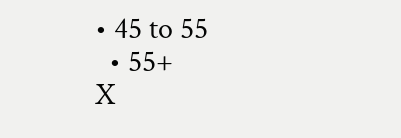• 45 to 55
  • 55+
X